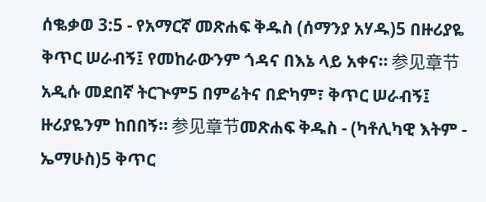ሰቈቃወ 3:5 - የአማርኛ መጽሐፍ ቅዱስ (ሰማንያ አሃዱ)5 በዙሪያዬ ቅጥር ሠራብኝ፤ የመከራውንም ጎዳና በእኔ ላይ አቀና። 参见章节አዲሱ መደበኛ ትርጒም5 በምሬትና በድካም፣ ቅጥር ሠራብኝ፤ ዙሪያዬንም ከበበኝ። 参见章节መጽሐፍ ቅዱስ - (ካቶሊካዊ እትም - ኤማሁስ)5 ቅጥር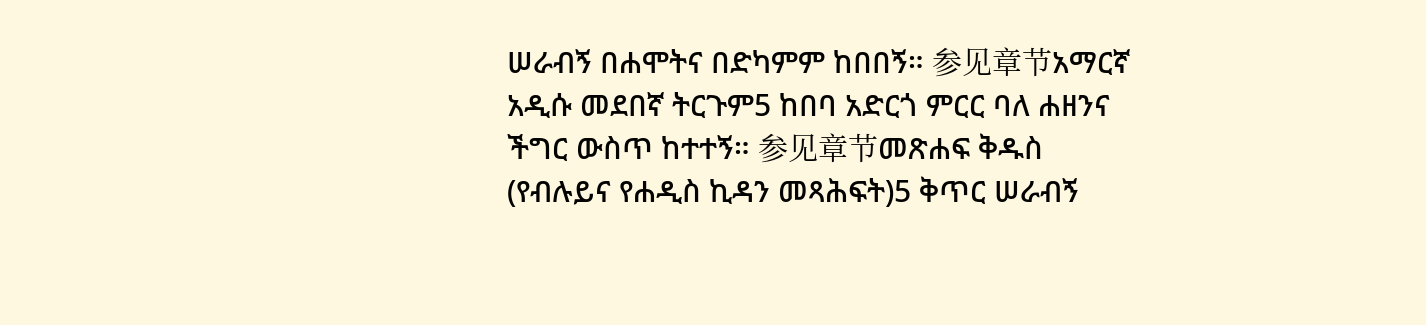ሠራብኝ በሐሞትና በድካምም ከበበኝ። 参见章节አማርኛ አዲሱ መደበኛ ትርጉም5 ከበባ አድርጎ ምርር ባለ ሐዘንና ችግር ውስጥ ከተተኝ። 参见章节መጽሐፍ ቅዱስ (የብሉይና የሐዲስ ኪዳን መጻሕፍት)5 ቅጥር ሠራብኝ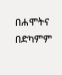በሐሞትና በድካምም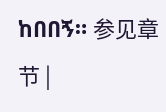ከበበኝ። 参见章节 |